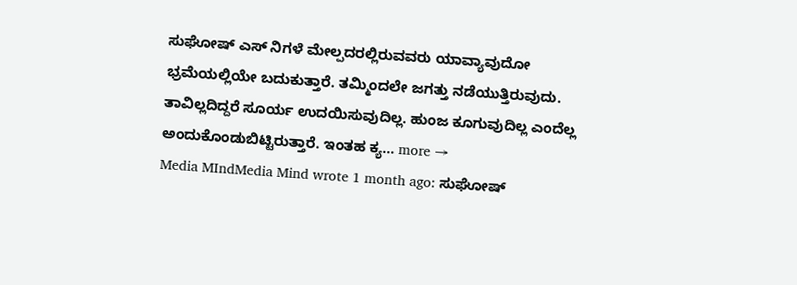ಸುಘೋಷ್ ಎಸ್ ನಿಗಳೆ ಮೇಲ್ಪದರಲ್ಲಿರುವವರು ಯಾವ್ಯಾವುದೋ ಭ್ರಮೆಯಲ್ಲಿಯೇ ಬದುಕುತ್ತಾರೆ. ತಮ್ಮಿಂದಲೇ ಜಗತ್ತು ನಡೆಯುತ್ತಿರುವುದು. ತಾವಿಲ್ಲದಿದ್ದರೆ ಸೂರ್ಯ ಉದಯಿಸುವುದಿಲ್ಲ. ಹುಂಜ ಕೂಗುವುದಿಲ್ಲ ಎಂದೆಲ್ಲ ಅಂದುಕೊಂಡುಬಿಟ್ಟಿರುತ್ತಾರೆ. ಇಂತಹ ಕ್ಯ… more →
Media MIndMedia Mind wrote 1 month ago: ಸುಘೋಷ್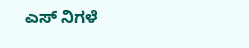ಎಸ್ ನಿಗಳೆ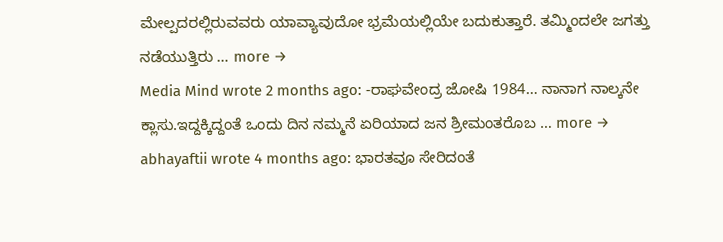ಮೇಲ್ಪದರಲ್ಲಿರುವವರು ಯಾವ್ಯಾವುದೋ ಭ್ರಮೆಯಲ್ಲಿಯೇ ಬದುಕುತ್ತಾರೆ. ತಮ್ಮಿಂದಲೇ ಜಗತ್ತು ನಡೆಯುತ್ತಿರು … more →
Media Mind wrote 2 months ago: -ರಾಘವೇಂದ್ರ ಜೋಷಿ 1984… ನಾನಾಗ ನಾಲ್ಕನೇ ಕ್ಲಾಸು.ಇದ್ದಕ್ಕಿದ್ದಂತೆ ಒಂದು ದಿನ ನಮ್ಮನೆ ಏರಿಯಾದ ಜನ ಶ್ರೀಮಂತರೊಬ … more →
abhayaftii wrote 4 months ago: ಭಾರತವೂ ಸೇರಿದಂತೆ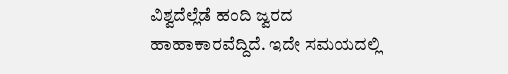ವಿಶ್ವದೆಲ್ಲೆಡೆ ಹಂದಿ ಜ್ವರದ ಹಾಹಾಕಾರವೆದ್ದಿದೆ. ಇದೇ ಸಮಯದಲ್ಲಿ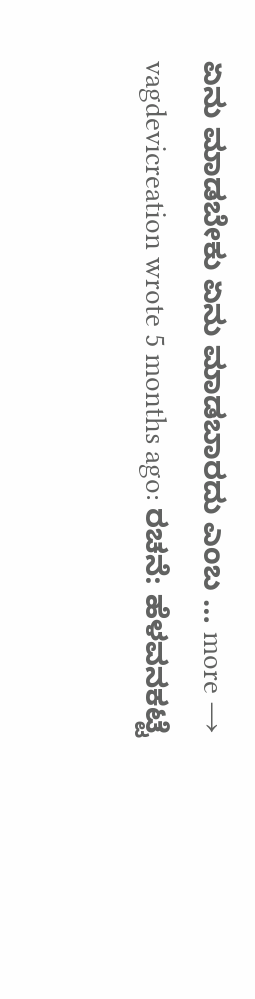ಏನು ಮಾಡಬೇಕು ಏನು ಮಾಡಬಾರದು ಎಂಬ … more →
vagdevicreation wrote 5 months ago: ರಚನೆ: ಹೆಳವನಕಟ್ಟೆ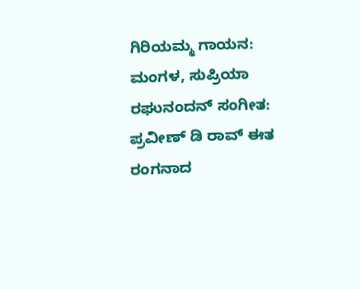ಗಿರಿಯಮ್ಮ ಗಾಯನ: ಮಂಗಳ, ಸುಪ್ರಿಯಾ ರಘುನಂದನ್ ಸಂಗೀತ: ಪ್ರವೀಣ್ ಡಿ ರಾವ್ ಈತ ರಂಗನಾದ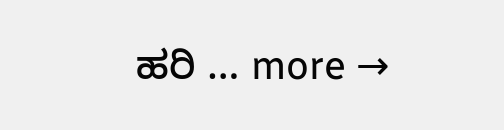ಹರಿ … more →